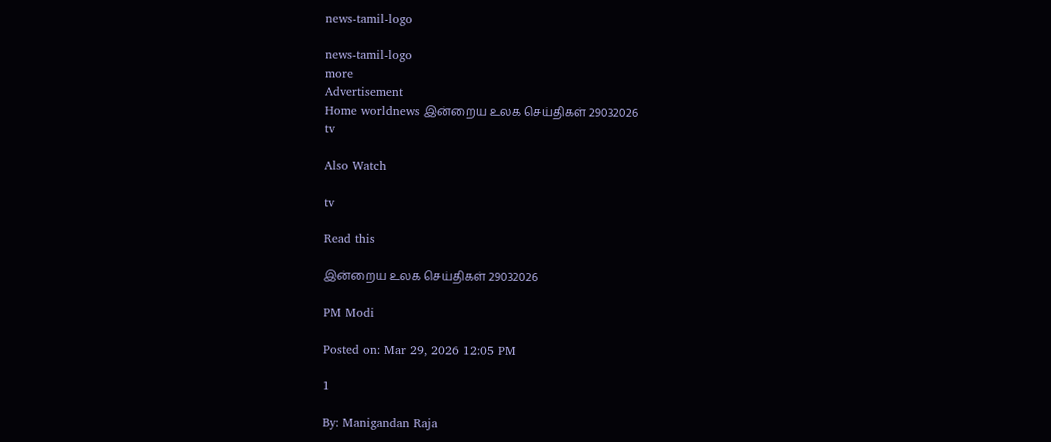news-tamil-logo

news-tamil-logo
more
Advertisement
Home worldnews இன்றைய உலக செய்திகள் 29032026
tv

Also Watch

tv

Read this

இன்றைய உலக செய்திகள் 29032026

PM Modi

Posted on: Mar 29, 2026 12:05 PM

1

By: Manigandan Raja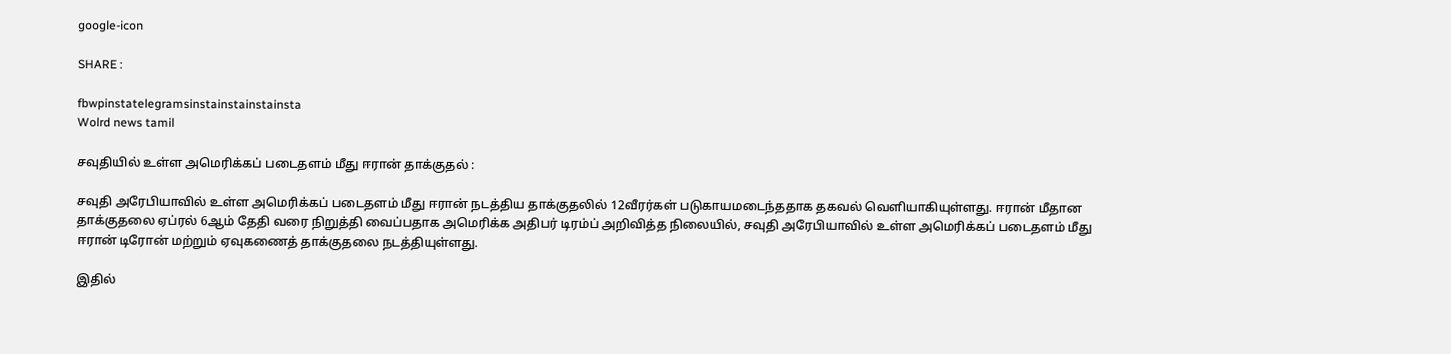google-icon

SHARE :

fbwpinstatelegramsinstainstainstainsta
Wolrd news tamil

சவுதியில் உள்ள அமெரிக்கப் படைதளம் மீது ஈரான் தாக்குதல் :

சவுதி அரேபியாவில் உள்ள அமெரிக்கப் படைதளம் மீது ஈரான் நடத்திய தாக்குதலில் 12வீரர்கள் படுகாயமடைந்ததாக தகவல் வெளியாகியுள்ளது. ஈரான் மீதான தாக்குதலை ஏப்ரல் 6ஆம் தேதி வரை நிறுத்தி வைப்பதாக அமெரிக்க அதிபர் டிரம்ப் அறிவித்த நிலையில், சவுதி அரேபியாவில் உள்ள அமெரிக்கப் படைதளம் மீது ஈரான் டிரோன் மற்றும் ஏவுகணைத் தாக்குதலை நடத்தியுள்ளது.

இதில்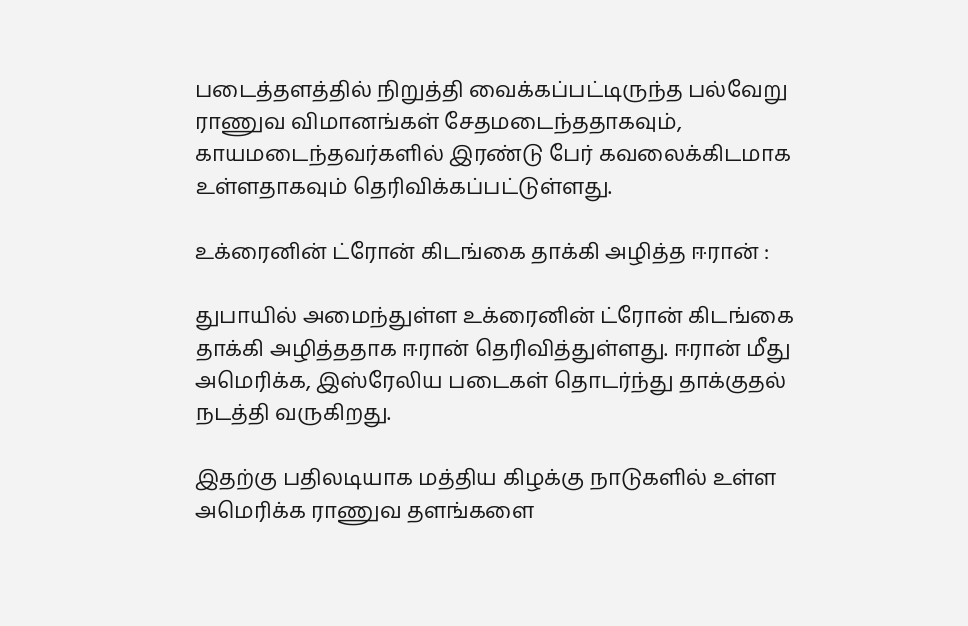படைத்தளத்தில் நிறுத்தி வைக்கப்பட்டிருந்த பல்வேறு ராணுவ விமானங்கள் சேதமடைந்ததாகவும், காயமடைந்தவர்களில் இரண்டு பேர் கவலைக்கிடமாக உள்ளதாகவும் தெரிவிக்கப்பட்டுள்ளது.

உக்ரைனின் ட்ரோன் கிடங்கை தாக்கி அழித்த ஈரான் :

துபாயில் அமைந்துள்ள உக்ரைனின் ட்ரோன் கிடங்கை தாக்கி அழித்ததாக ஈரான் தெரிவித்துள்ளது. ஈரான் மீது அமெரிக்க, இஸ்ரேலிய படைகள் தொடர்ந்து தாக்குதல் நடத்தி வருகிறது.

இதற்கு பதிலடியாக மத்திய கிழக்கு நாடுகளில் உள்ள அமெரிக்க ராணுவ தளங்களை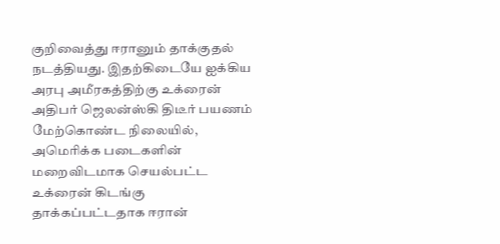குறிவைத்து ஈரானும் தாக்குதல் நடத்தியது. இதற்கிடையே ஐக்கிய அரபு அமீரகத்திற்கு உக்ரைன் அதிபர் ஜெலன்ஸ்கி திடீர் பயணம் மேற்கொண்ட நிலையில், அமெரிக்க படைகளின் மறைவிடமாக செயல்பட்ட உக்ரைன் கிடங்கு தாக்கப்பட்டதாக ஈரான்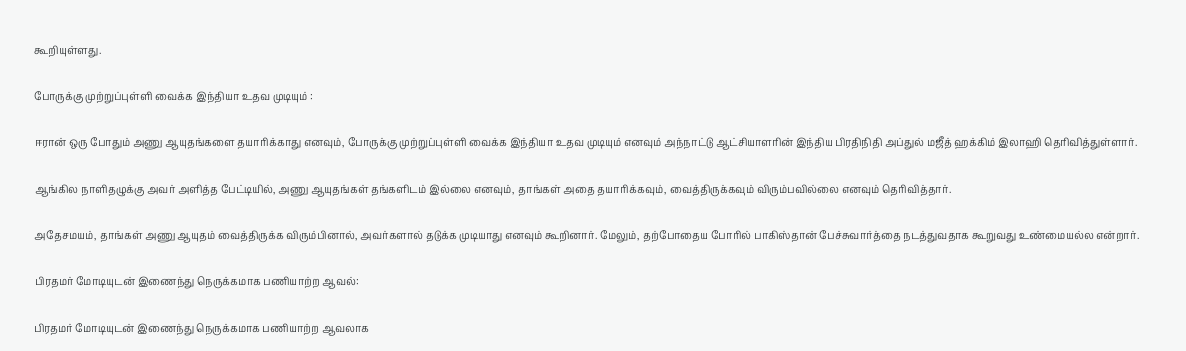கூறியுள்ளது.

போருக்கு முற்றுப்புள்ளி வைக்க இந்தியா உதவ முடியும் :

ஈரான் ஒரு போதும் அணு ஆயுதங்களை தயாரிக்காது எனவும், போருக்கு முற்றுப்புள்ளி வைக்க இந்தியா உதவ முடியும் எனவும் அந்நாட்டு ஆட்சியாளரின் இந்திய பிரதிநிதி அப்துல் மஜீத் ஹக்கிம் இலாஹி தெரிவித்துள்ளார்.

ஆங்கில நாளிதழுக்கு அவர் அளித்த பேட்டியில், அணு ஆயுதங்கள் தங்களிடம் இல்லை எனவும், தாங்கள் அதை தயாரிக்கவும், வைத்திருக்கவும் விரும்பவில்லை எனவும் தெரிவித்தார்.

அதேசமயம், தாங்கள் அணு ஆயுதம் வைத்திருக்க விரும்பினால், அவர்களால் தடுக்க முடியாது எனவும் கூறினார். மேலும், தற்போதைய போரில் பாகிஸ்தான் பேச்சுவார்த்தை நடத்துவதாக கூறுவது உண்மையல்ல என்றார்.

பிரதமர் மோடியுடன் இணைந்து நெருக்கமாக பணியாற்ற ஆவல்:

பிரதமர் மோடியுடன் இணைந்து நெருக்கமாக பணியாற்ற ஆவலாக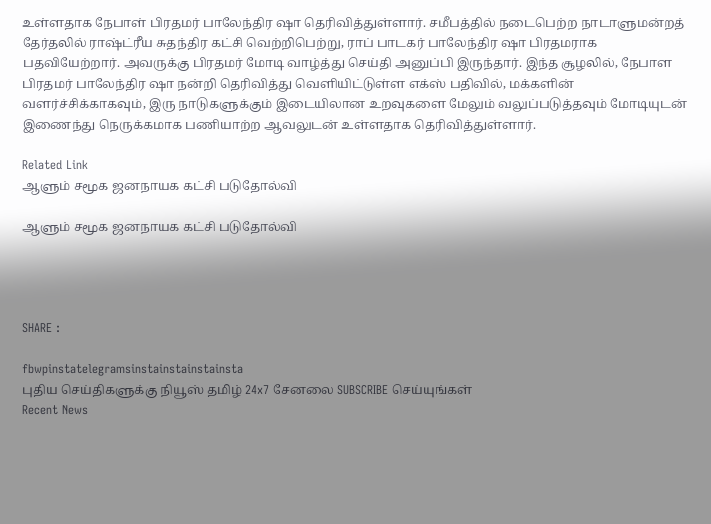உள்ளதாக நேபாள் பிரதமர் பாலேந்திர ஷா தெரிவித்துள்ளார். சமீபத்தில் நடைபெற்ற நாடாளுமன்றத் தேர்தலில் ராஷ்ட்ரீய சுதந்திர கட்சி வெற்றிபெற்று, ராப் பாடகர் பாலேந்திர ஷா பிரதமராக பதவியேற்றார். அவருக்கு பிரதமர் மோடி வாழ்த்து செய்தி அனுப்பி இருந்தார். இந்த சூழலில், நேபாள பிரதமர் பாலேந்திர ஷா நன்றி தெரிவித்து வெளியிட்டுள்ள எக்ஸ் பதிவில், மக்களின் வளர்ச்சிக்காகவும், இரு நாடுகளுக்கும் இடையிலான உறவுகளை மேலும் வலுப்படுத்தவும் மோடியுடன் இணைந்து நெருக்கமாக பணியாற்ற ஆவலுடன் உள்ளதாக தெரிவித்துள்ளார்.

Related Link
ஆளும் சமூக ஜனநாயக கட்சி படுதோல்வி

ஆளும் சமூக ஜனநாயக கட்சி படுதோல்வி




SHARE :

fbwpinstatelegramsinstainstainstainsta
புதிய செய்திகளுக்கு நியூஸ் தமிழ் 24x7 சேனலை SUBSCRIBE செய்யுங்கள்
Recent News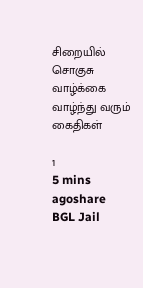சிறையில் சொகுசு வாழ்க்கை வாழ்ந்து வரும் கைதிகள்

1
5 mins agoshare
BGL Jail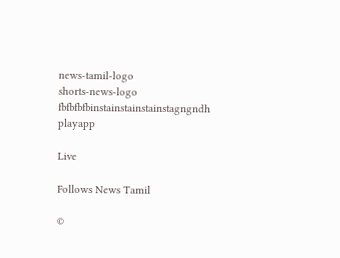news-tamil-logo
shorts-news-logo
fbfbfbfbinstainstainstainstagngndh
playapp

Live

Follows News Tamil

©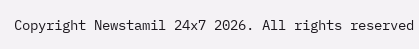Copyright Newstamil 24x7 2026. All rights reserved